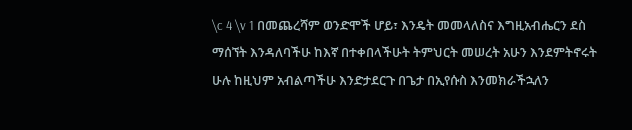\c 4 \v 1 በመጨረሻም ወንድሞች ሆይ፣ እንዴት መመላለስና እግዚአብሔርን ደስ ማሰኘት እንዳለባችሁ ከእኛ በተቀበላችሁት ትምህርት መሠረት አሁን እንደምትኖሩት ሁሉ ከዚህም አብልጣችሁ እንድታደርጉ በጌታ በኢየሱስ እንመክራችኋለን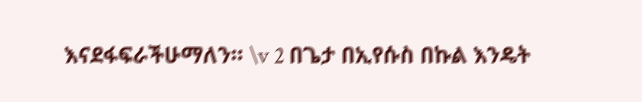እናደፋፍራችሁማለን። \v 2 በጌታ በኢየሱስ በኩል እንዴት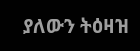ያለውን ትዕዛዝ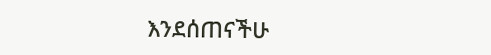እንደሰጠናችሁ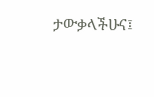ታውቃላችሁና፤